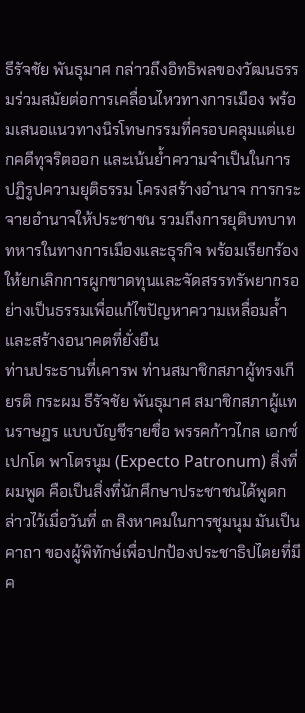ธีรัจชัย พันธุมาศ กล่าวถึงอิทธิพลของวัฒนธรรมร่วมสมัยต่อการเคลื่อนไหวทางการเมือง พร้อมเสนอแนวทางนิรโทษกรรมที่ครอบคลุมแต่แยกคดีทุจริตออก และเน้นย้ำความจำเป็นในการปฏิรูปความยุติธรรม โครงสร้างอำนาจ การกระจายอำนาจให้ประชาชน รวมถึงการยุติบทบาททหารในทางการเมืองและธุรกิจ พร้อมเรียกร้องให้ยกเลิกการผูกขาดทุนและจัดสรรทรัพยากรอย่างเป็นธรรมเพื่อแก้ไขปัญหาความเหลื่อมล้ำและสร้างอนาคตที่ยั่งยืน
ท่านประธานที่เคารพ ท่านสมาชิกสภาผู้ทรงเกียรติ กระผม ธีรัจชัย พันธุมาศ สมาชิกสภาผู้แทนราษฎร แบบบัญชีรายชื่อ พรรคก้าวไกล เอกซ์เปกโต พาโตรนุม (Expecto Patronum) สิ่งที่ผมพูด คือเป็นสิ่งที่นักศึกษาประชาชนได้พูดกล่าวไว้เมื่อวันที่ ๓ สิงหาคมในการชุมนุม มันเป็นคาถา ของผู้พิทักษ์เพื่อปกป้องประชาธิปไตยที่มีค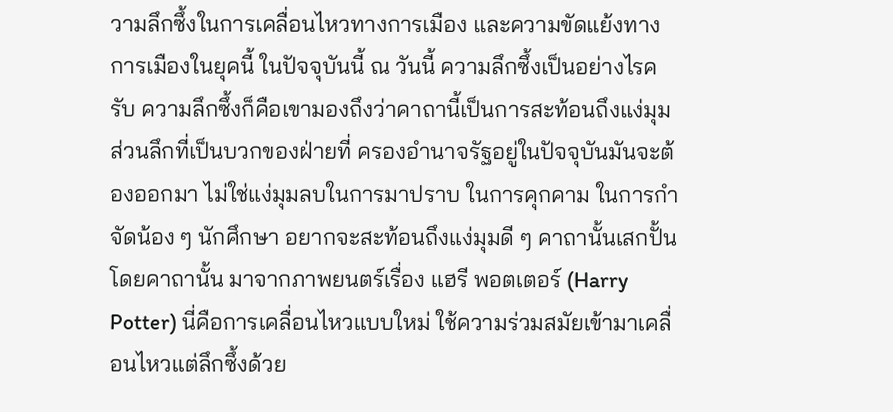วามลึกซึ้งในการเคลื่อนไหวทางการเมือง และความขัดแย้งทางการเมืองในยุคนี้ ในปัจจุบันนี้ ณ วันนี้ ความลึกซึ้งเป็นอย่างไรครับ ความลึกซึ้งก็คือเขามองถึงว่าคาถานี้เป็นการสะท้อนถึงแง่มุมส่วนลึกที่เป็นบวกของฝ่ายที่ ครองอำนาจรัฐอยู่ในปัจจุบันมันจะต้องออกมา ไม่ใช่แง่มุมลบในการมาปราบ ในการคุกคาม ในการกำจัดน้อง ๆ นักศึกษา อยากจะสะท้อนถึงแง่มุมดี ๆ คาถานั้นเสกปั้นโดยคาถานั้น มาจากภาพยนตร์เรื่อง แฮรี พอตเตอร์ (Harry Potter) นี่คือการเคลื่อนไหวแบบใหม่ ใช้ความร่วมสมัยเข้ามาเคลื่อนไหวแต่ลึกซึ้งด้วย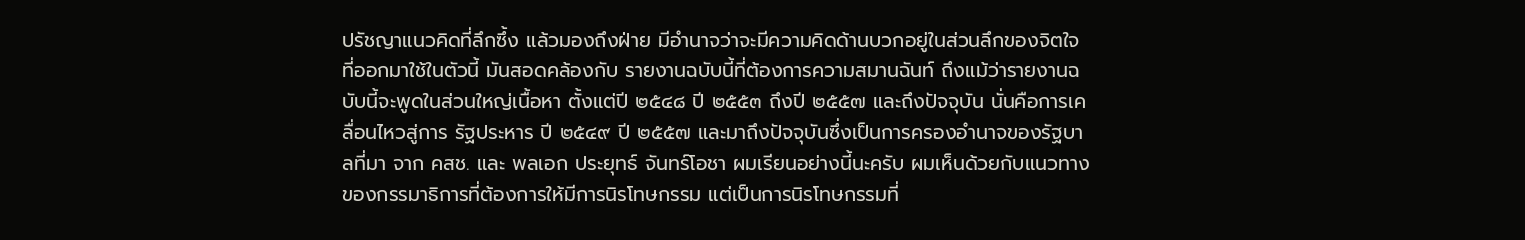ปรัชญาแนวคิดที่ลึกซึ้ง แล้วมองถึงฝ่าย มีอำนาจว่าจะมีความคิดด้านบวกอยู่ในส่วนลึกของจิตใจที่ออกมาใช้ในตัวนี้ มันสอดคล้องกับ รายงานฉบับนี้ที่ต้องการความสมานฉันท์ ถึงแม้ว่ารายงานฉบับนี้จะพูดในส่วนใหญ่เนื้อหา ตั้งแต่ปี ๒๕๔๘ ปี ๒๕๕๓ ถึงปี ๒๕๕๗ และถึงปัจจุบัน นั่นคือการเคลื่อนไหวสู่การ รัฐประหาร ปี ๒๕๔๙ ปี ๒๕๕๗ และมาถึงปัจจุบันซึ่งเป็นการครองอำนาจของรัฐบาลที่มา จาก คสช. และ พลเอก ประยุทธ์ จันทร์โอชา ผมเรียนอย่างนี้นะครับ ผมเห็นด้วยกับแนวทาง ของกรรมาธิการที่ต้องการให้มีการนิรโทษกรรม แต่เป็นการนิรโทษกรรมที่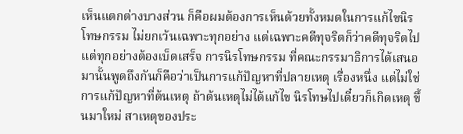เห็นแตกต่างบางส่วน ก็คือผมต้องการเห็นด้วยทั้งหมดในการแก้ไขนิรโทษกรรม ไม่ยกเว้นเฉพาะทุกอย่าง แต่เฉพาะคดีทุจริตก็ว่าคดีทุจริตไป แต่ทุกอย่างต้องเบ็ดเสร็จ การนิรโทษกรรม ที่คณะกรรมาธิการได้เสนอมานั้นพูดถึงกันก็คือว่าเป็นการแก้ปัญหาที่ปลายเหตุ เรื่องหนึ่ง แต่ไม่ใช่การแก้ปัญหาที่ต้นเหตุ ถ้าต้นเหตุไม่ได้แก้ไข นิรโทษไปเดี๋ยวก็เกิดเหตุ ขึ้นมาใหม่ สาเหตุของประ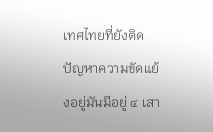เทศไทยที่ยังติดปัญหาความขัดแย้งอยู่มันมีอยู่ ๔ เสา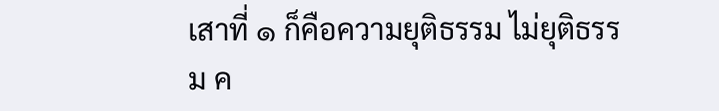เสาที่ ๑ ก็คือความยุติธรรม ไม่ยุติธรรม ค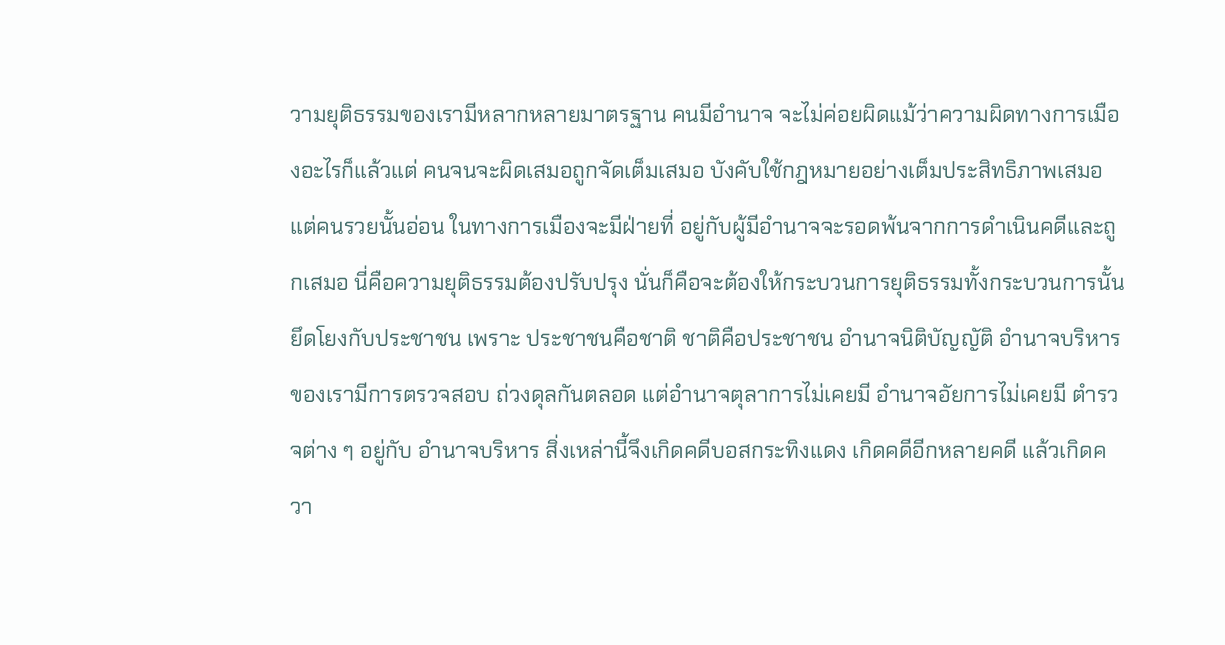วามยุติธรรมของเรามีหลากหลายมาตรฐาน คนมีอำนาจ จะไม่ค่อยผิดแม้ว่าความผิดทางการเมืองอะไรก็แล้วแต่ คนจนจะผิดเสมอถูกจัดเต็มเสมอ บังคับใช้กฎหมายอย่างเต็มประสิทธิภาพเสมอแต่คนรวยนั้นอ่อน ในทางการเมืองจะมีฝ่ายที่ อยู่กับผู้มีอำนาจจะรอดพ้นจากการดำเนินคดีและถูกเสมอ นี่คือความยุติธรรมต้องปรับปรุง นั่นก็คือจะต้องให้กระบวนการยุติธรรมทั้งกระบวนการนั้นยึดโยงกับประชาชน เพราะ ประชาชนคือชาติ ชาติคือประชาชน อำนาจนิติบัญญัติ อำนาจบริหารของเรามีการตรวจสอบ ถ่วงดุลกันตลอด แต่อำนาจตุลาการไม่เคยมี อำนาจอัยการไม่เคยมี ตำรวจต่าง ๆ อยู่กับ อำนาจบริหาร สิ่งเหล่านี้จึงเกิดคดีบอสกระทิงแดง เกิดคดีอีกหลายคดี แล้วเกิดควา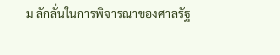ม ลักลั่นในการพิจารณาของศาลรัฐ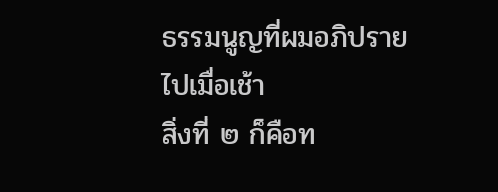ธรรมนูญที่ผมอภิปรายไปเมื่อเช้า
สิ่งที่ ๒ ก็คือท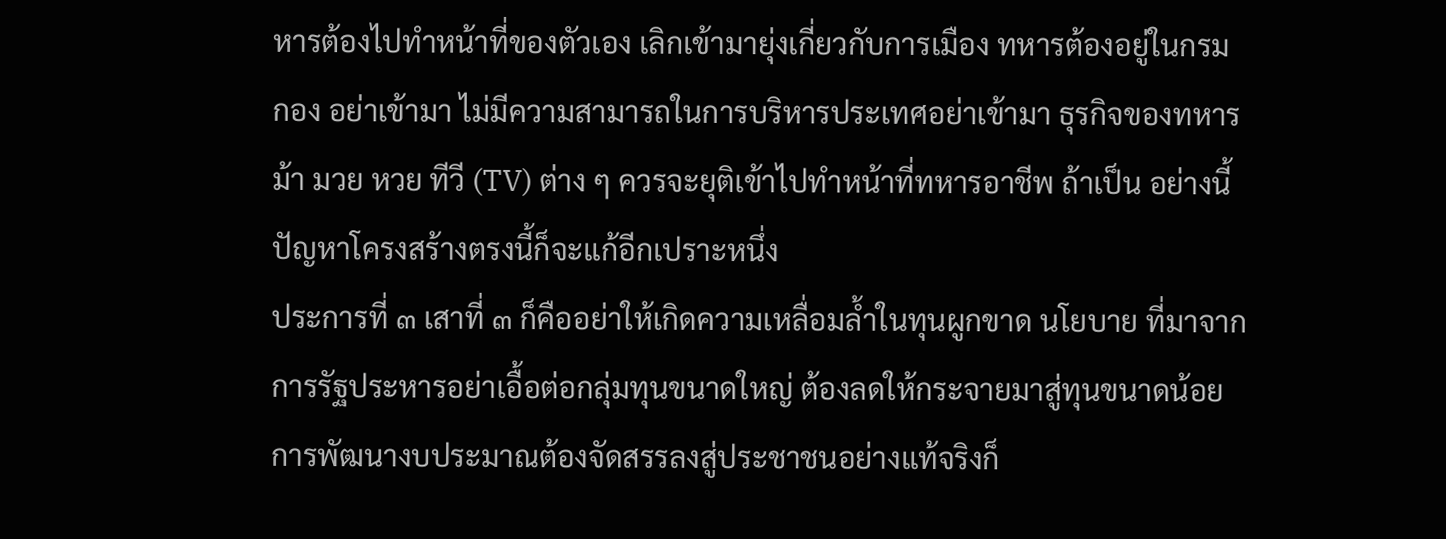หารต้องไปทำหน้าที่ของตัวเอง เลิกเข้ามายุ่งเกี่ยวกับการเมือง ทหารต้องอยู่ในกรม กอง อย่าเข้ามา ไม่มีความสามารถในการบริหารประเทศอย่าเข้ามา ธุรกิจของทหาร ม้า มวย หวย ทีวี (TV) ต่าง ๆ ควรจะยุติเข้าไปทำหน้าที่ทหารอาชีพ ถ้าเป็น อย่างนี้ปัญหาโครงสร้างตรงนี้ก็จะแก้อีกเปราะหนึ่ง
ประการที่ ๓ เสาที่ ๓ ก็คืออย่าให้เกิดความเหลื่อมล้ำในทุนผูกขาด นโยบาย ที่มาจากการรัฐประหารอย่าเอื้อต่อกลุ่มทุนขนาดใหญ่ ต้องลดให้กระจายมาสู่ทุนขนาดน้อย การพัฒนางบประมาณต้องจัดสรรลงสู่ประชาชนอย่างแท้จริงก็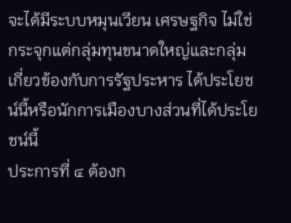จะได้มีระบบหมุนเวียน เศรษฐกิจ ไม่ใช่กระจุกแต่กลุ่มทุนขนาดใหญ่และกลุ่มเกี่ยวข้องกับการรัฐประหาร ได้ประโยชน์นี้หรือนักการเมืองบางส่วนที่ได้ประโยชน์นี้
ประการที่ ๔ ต้องก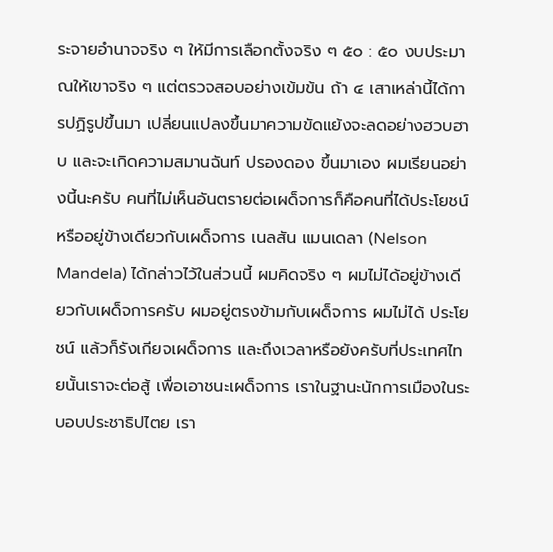ระจายอำนาจจริง ๆ ให้มีการเลือกตั้งจริง ๆ ๕๐ : ๕๐ งบประมาณให้เขาจริง ๆ แต่ตรวจสอบอย่างเข้มข้น ถ้า ๔ เสาเหล่านี้ได้การปฏิรูปขึ้นมา เปลี่ยนแปลงขึ้นมาความขัดแย้งจะลดอย่างฮวบฮาบ และจะเกิดความสมานฉันท์ ปรองดอง ขึ้นมาเอง ผมเรียนอย่างนี้นะครับ คนที่ไม่เห็นอันตรายต่อเผด็จการก็คือคนที่ได้ประโยชน์ หรืออยู่ข้างเดียวกับเผด็จการ เนลสัน แมนเดลา (Nelson Mandela) ได้กล่าวไว้ในส่วนนี้ ผมคิดจริง ๆ ผมไม่ได้อยู่ข้างเดียวกับเผด็จการครับ ผมอยู่ตรงข้ามกับเผด็จการ ผมไม่ได้ ประโยชน์ แล้วก็รังเกียจเผด็จการ และถึงเวลาหรือยังครับที่ประเทศไทยนั้นเราจะต่อสู้ เพื่อเอาชนะเผด็จการ เราในฐานะนักการเมืองในระบอบประชาธิปไตย เรา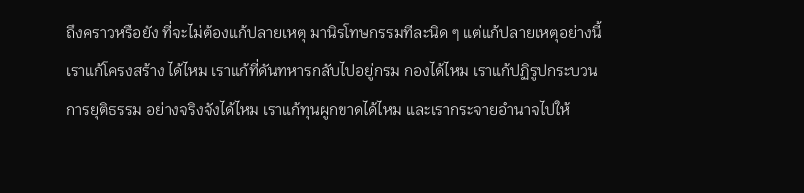ถึงคราวหรือยัง ที่จะไม่ต้องแก้ปลายเหตุ มานิรโทษกรรมทีละนิด ๆ แต่แก้ปลายเหตุอย่างนี้ เราแก้โครงสร้าง ได้ไหม เราแก้ที่ดันทหารกลับไปอยู่กรม กองได้ไหม เราแก้ปฏิรูปกระบวนการยุติธรรม อย่างจริงจังได้ไหม เราแก้ทุนผูกขาดได้ไหม และเรากระจายอำนาจไปให้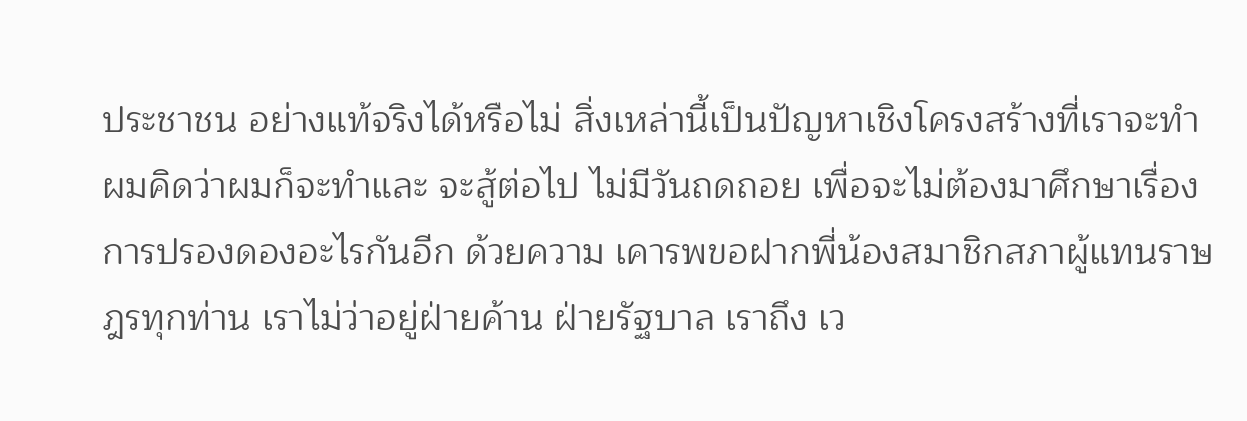ประชาชน อย่างแท้จริงได้หรือไม่ สิ่งเหล่านี้เป็นปัญหาเชิงโครงสร้างที่เราจะทำ ผมคิดว่าผมก็จะทำและ จะสู้ต่อไป ไม่มีวันถดถอย เพื่อจะไม่ต้องมาศึกษาเรื่องการปรองดองอะไรกันอีก ด้วยความ เคารพขอฝากพี่น้องสมาชิกสภาผู้แทนราษฎรทุกท่าน เราไม่ว่าอยู่ฝ่ายค้าน ฝ่ายรัฐบาล เราถึง เว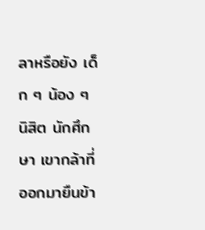ลาหรือยัง เด็ก ๆ น้อง ๆ นิสิต นักศึกษา เขากล้าที่ออกมายืนข้า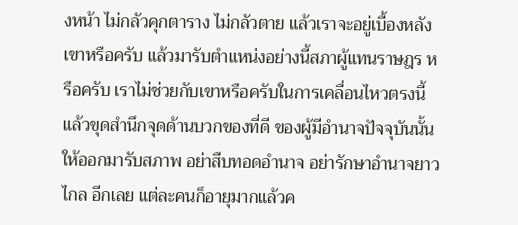งหน้า ไม่กลัวคุกตาราง ไม่กลัวตาย แล้วเราจะอยู่เบื้องหลังเขาหรือครับ แล้วมารับตำแหน่งอย่างนี้สภาผู้แทนราษฎร หรือครับ เราไม่ช่วยกับเขาหรือครับในการเคลื่อนไหวตรงนี้ แล้วขุดสำนึกจุดด้านบวกของที่ดี ของผู้มีอำนาจปัจจุบันนั้นให้ออกมารับสภาพ อย่าสืบทอดอำนาจ อย่ารักษาอำนาจยาวไกล อีกเลย แต่ละคนก็อายุมากแล้วค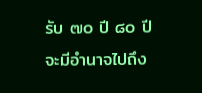รับ ๗๐ ปี ๘๐ ปี จะมีอำนาจไปถึง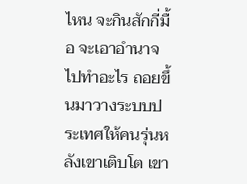ไหน จะกินสักกี่มื้อ จะเอาอำนาจไปทำอะไร ถอยขึ้นมาวางระบบประเทศให้คนรุ่นหลังเขาเติบโต เขา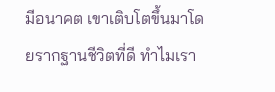มีอนาคต เขาเติบโตขึ้นมาโดยรากฐานชีวิตที่ดี ทำไมเรา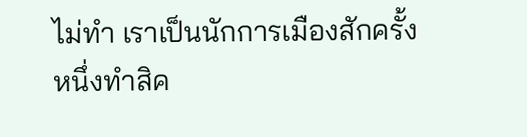ไม่ทำ เราเป็นนักการเมืองสักครั้งหนึ่งทำสิค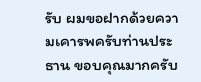รับ ผมขอฝากด้วยความเคารพครับท่านประธาน ขอบคุณมากครับ